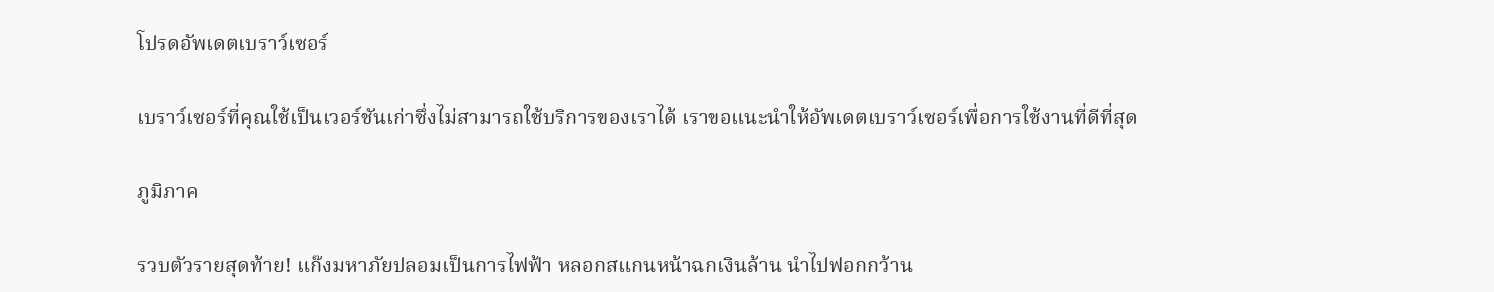โปรดอัพเดตเบราว์เซอร์

เบราว์เซอร์ที่คุณใช้เป็นเวอร์ชันเก่าซึ่งไม่สามารถใช้บริการของเราได้ เราขอแนะนำให้อัพเดตเบราว์เซอร์เพื่อการใช้งานที่ดีที่สุด

ภูมิภาค

รวบตัวรายสุดท้าย! แก๊งมหาภัยปลอมเป็นการไฟฟ้า หลอกสแกนหน้าฉกเงินล้าน นำไปฟอกกว้าน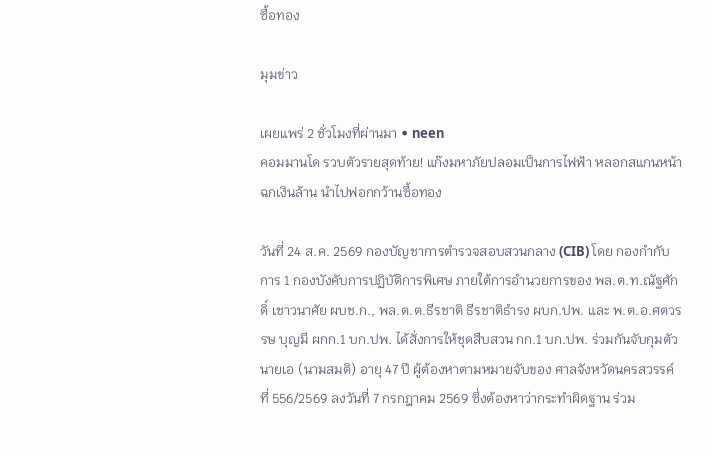ซื้อทอง

มุมข่าว

เผยแพร่ 2 ชั่วโมงที่ผ่านมา • neen
คอมมานโด รวบตัวรายสุดท้าย! แก๊งมหาภัยปลอมเป็นการไฟฟ้า หลอกสแกนหน้าฉกเงินล้าน นำไปฟอกกว้านซื้อทอง

วันที่ 24 ส.ค. 2569 กองบัญชาการตำรวจสอบสวนกลาง (CIB) โดย กองกำกับการ 1 กองบังคับการปฏิบัติการพิเศษ ภายใต้การอำนวยการของ พล.ต.ท.ณัฐศักดิ์ เชาวนาศัย ผบช.ก., พล.ต.ต.ธีรชาติ ธีรชาติธำรง ผบก.ปพ. และ พ.ต.อ.ศตวรรษ บุญมี ผกก.1 บก.ปพ. ได้สั่งการให้ชุดสืบสวน กก.1 บก.ปพ. ร่วมกันจับกุมตัว นายเอ (นามสมติ) อายุ 47 ปี ผู้ต้องหาตามหมายจับของ ศาลจังหวัดนครสวรรค์ ที่ 556/2569 ลงวันที่ 7 กรกฎาคม 2569 ซึ่งต้องหาว่ากระทำผิดฐาน ร่วม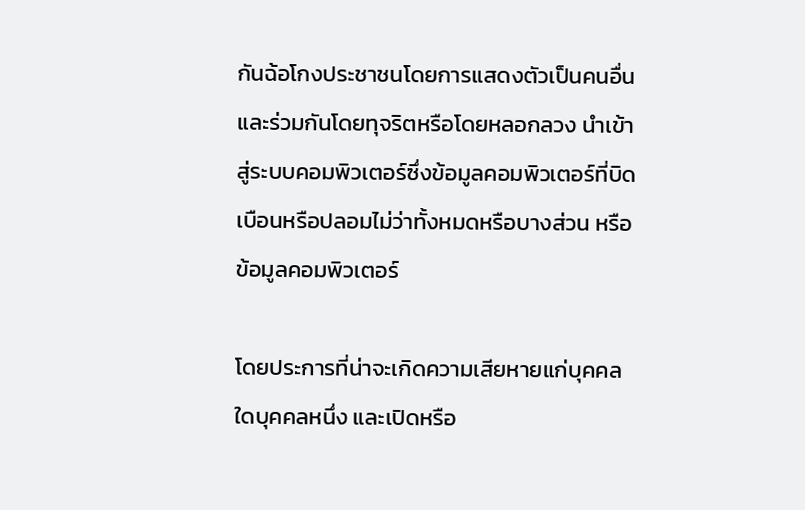กันฉ้อโกงประชาชนโดยการแสดงตัวเป็นคนอื่น และร่วมกันโดยทุจริตหรือโดยหลอกลวง นำเข้าสู่ระบบคอมพิวเตอร์ซึ่งข้อมูลคอมพิวเตอร์ที่บิดเบือนหรือปลอมไม่ว่าทั้งหมดหรือบางส่วน หรือข้อมูลคอมพิวเตอร์

โดยประการที่น่าจะเกิดความเสียหายแก่บุคคลใดบุคคลหนึ่ง และเปิดหรือ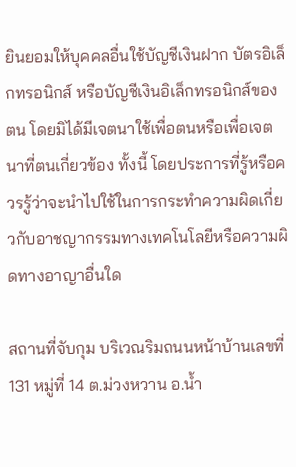ยินยอมให้บุคคลอื่นใช้บัญชีเงินฝาก บัตรอิเล็กทรอนิกส์ หรือบัญชีเงินอิเล็กทรอนิกส์ของตน โดยมิได้มีเจตนาใช้เพื่อตนหรือเพื่อเจตนาที่ตนเกี่ยวข้อง ทั้งนี้ โดยประการที่รู้หรือควรรู้ว่าจะนำไปใช้ในการกระทำความผิดเกี่ยวกับอาชญากรรมทางเทคโนโลยีหรือความผิดทางอาญาอื่นใด

สถานที่จับกุม บริเวณริมถนนหน้าบ้านเลขที่ 131 หมู่ที่ 14 ต.ม่วงหวาน อ.น้ำ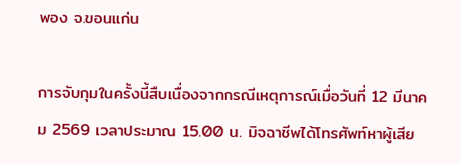พอง จ.ขอนแก่น

การจับกุมในครั้งนี้สืบเนื่องจากกรณีเหตุการณ์เมื่อวันที่ 12 มีนาคม 2569 เวลาประมาณ 15.00 น. มิจฉาชีพได้โทรศัพท์หาผู้เสีย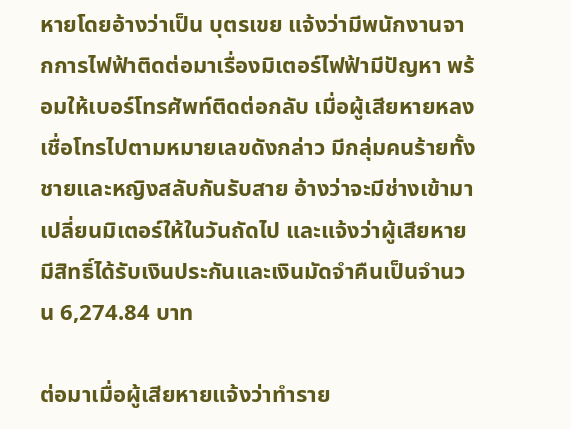หายโดยอ้างว่าเป็น บุตรเขย แจ้งว่ามีพนักงานจากการไฟฟ้าติดต่อมาเรื่องมิเตอร์ไฟฟ้ามีปัญหา พร้อมให้เบอร์โทรศัพท์ติดต่อกลับ เมื่อผู้เสียหายหลงเชื่อโทรไปตามหมายเลขดังกล่าว มีกลุ่มคนร้ายทั้งชายและหญิงสลับกันรับสาย อ้างว่าจะมีช่างเข้ามาเปลี่ยนมิเตอร์ให้ในวันถัดไป และแจ้งว่าผู้เสียหายมีสิทธิ์ได้รับเงินประกันและเงินมัดจำคืนเป็นจำนวน 6,274.84 บาท

ต่อมาเมื่อผู้เสียหายแจ้งว่าทำราย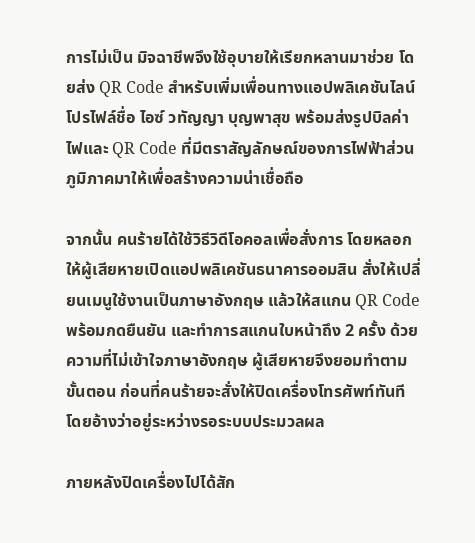การไม่เป็น มิจฉาชีพจึงใช้อุบายให้เรียกหลานมาช่วย โดยส่ง QR Code สำหรับเพิ่มเพื่อนทางแอปพลิเคชันไลน์ โปรไฟล์ชื่อ ไอซ์ วทัญญา บุญพาสุข พร้อมส่งรูปบิลค่าไฟและ QR Code ที่มีตราสัญลักษณ์ของการไฟฟ้าส่วนภูมิภาคมาให้เพื่อสร้างความน่าเชื่อถือ

จากนั้น คนร้ายได้ใช้วิธีวิดีโอคอลเพื่อสั่งการ โดยหลอกให้ผู้เสียหายเปิดแอปพลิเคชันธนาคารออมสิน สั่งให้เปลี่ยนเมนูใช้งานเป็นภาษาอังกฤษ แล้วให้สแกน QR Code พร้อมกดยืนยัน และทำการสแกนใบหน้าถึง 2 ครั้ง ด้วยความที่ไม่เข้าใจภาษาอังกฤษ ผู้เสียหายจึงยอมทำตามขั้นตอน ก่อนที่คนร้ายจะสั่งให้ปิดเครื่องโทรศัพท์ทันที โดยอ้างว่าอยู่ระหว่างรอระบบประมวลผล

ภายหลังปิดเครื่องไปได้สัก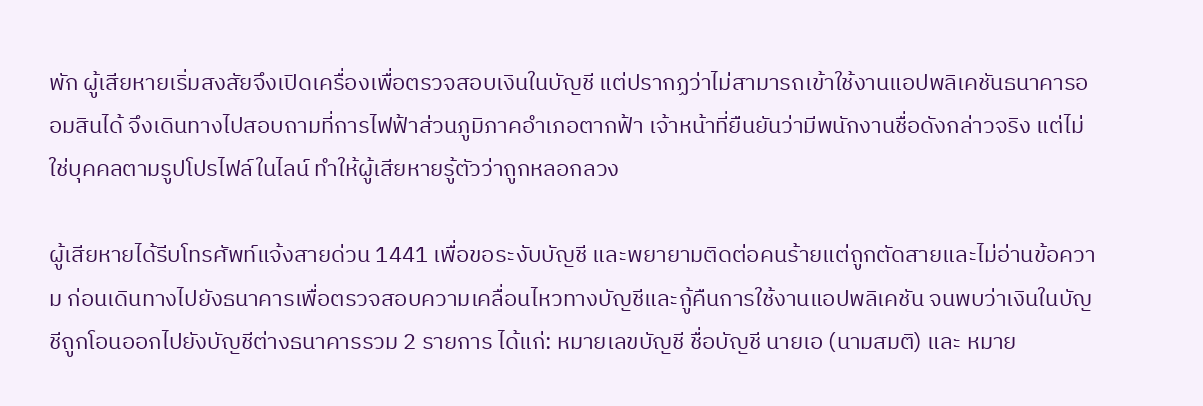พัก ผู้เสียหายเริ่มสงสัยจึงเปิดเครื่องเพื่อตรวจสอบเงินในบัญชี แต่ปรากฏว่าไม่สามารถเข้าใช้งานแอปพลิเคชันธนาคารออมสินได้ จึงเดินทางไปสอบถามที่การไฟฟ้าส่วนภูมิภาคอำเภอตากฟ้า เจ้าหน้าที่ยืนยันว่ามีพนักงานชื่อดังกล่าวจริง แต่ไม่ใช่บุคคลตามรูปโปรไฟล์ในไลน์ ทำให้ผู้เสียหายรู้ตัวว่าถูกหลอกลวง

ผู้เสียหายได้รีบโทรศัพท์แจ้งสายด่วน 1441 เพื่อขอระงับบัญชี และพยายามติดต่อคนร้ายแต่ถูกตัดสายและไม่อ่านข้อความ ก่อนเดินทางไปยังธนาคารเพื่อตรวจสอบความเคลื่อนไหวทางบัญชีและกู้คืนการใช้งานแอปพลิเคชัน จนพบว่าเงินในบัญชีถูกโอนออกไปยังบัญชีต่างธนาคารรวม 2 รายการ ได้แก่: หมายเลขบัญชี ชื่อบัญชี นายเอ (นามสมติ) และ หมาย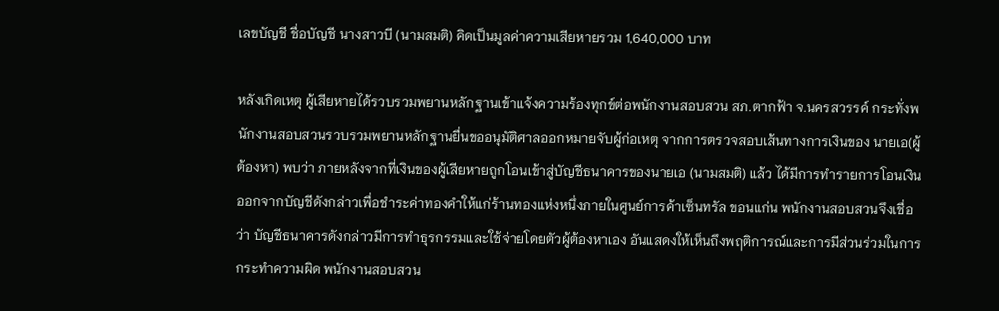เลขบัญชี ชื่อบัญชี นางสาวบี (นามสมติ) คิดเป็นมูลค่าความเสียหายรวม 1,640,000 บาท

หลังเกิดเหตุ ผู้เสียหายได้รวบรวมพยานหลักฐานเข้าแจ้งความร้องทุกข์ต่อพนักงานสอบสวน สภ.ตากฟ้า จ.นครสวรรค์ กระทั่งพนักงานสอบสวนรวบรวมพยานหลักฐานยื่นขออนุมัติศาลออกหมายจับผู้ก่อเหตุ จากการตรวจสอบเส้นทางการเงินของ นายเอ(ผู้ต้องหา) พบว่า ภายหลังจากที่เงินของผู้เสียหายถูกโอนเข้าสู่บัญชีธนาคารของนายเอ (นามสมติ) แล้ว ได้มีการทำรายการโอนเงินออกจากบัญชีดังกล่าวเพื่อชำระค่าทองคำให้แก่ร้านทองแห่งหนึ่งภายในศูนย์การค้าเซ็นทรัล ขอนแก่น พนักงานสอบสวนจึงเชื่อว่า บัญชีธนาคารดังกล่าวมีการทำธุรกรรมและใช้จ่ายโดยตัวผู้ต้องหาเอง อันแสดงให้เห็นถึงพฤติการณ์และการมีส่วนร่วมในการกระทำความผิด พนักงานสอบสวน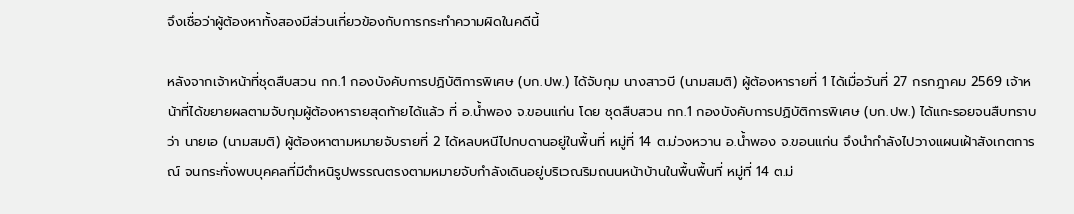จึงเชื่อว่าผู้ต้องหาทั้งสองมีส่วนเกี่ยวข้องกับการกระทำความผิดในคดีนี้

หลังจากเจ้าหน้าที่ชุดสืบสวน กก.1 กองบังคับการปฏิบัติการพิเศษ (บก.ปพ.) ได้จับกุม นางสาวบี (นามสมติ) ผู้ต้องหารายที่ 1 ได้เมื่อวันที่ 27 กรกฎาคม 2569 เจ้าหน้าที่ได้ขยายผลตามจับกุมผู้ต้องหารายสุดท้ายได้แล้ว ที่ อ.น้ำพอง จ.ขอนแก่น โดย ชุดสืบสวน กก.1 กองบังคับการปฏิบัติการพิเศษ (บก.ปพ.) ได้แกะรอยจนสืบทราบว่า นายเอ (นามสมติ) ผู้ต้องหาตามหมายจับรายที่ 2 ได้หลบหนีไปกบดานอยู่ในพื้นที่ หมู่ที่ 14 ต.ม่วงหวาน อ.น้ำพอง จ.ขอนแก่น จึงนำกำลังไปวางแผนเฝ้าสังเกตการณ์ จนกระทั่งพบบุคคลที่มีตำหนิรูปพรรณตรงตามหมายจับกำลังเดินอยู่บริเวณริมถนนหน้าบ้านในพื้นพื้นที่ หมู่ที่ 14 ต.ม่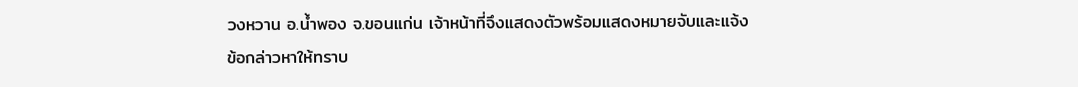วงหวาน อ.น้ำพอง จ.ขอนแก่น เจ้าหน้าที่จึงแสดงตัวพร้อมแสดงหมายจับและแจ้งข้อกล่าวหาให้ทราบ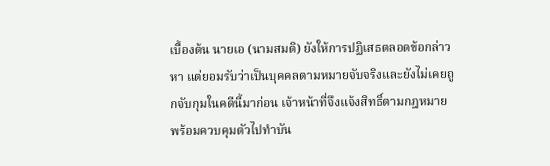เบื้องต้น นายเอ (นามสมติ) ยังให้การปฏิเสธตลอดข้อกล่าวหา แต่ยอมรับว่าเป็นบุคคลตามหมายจับจริงและยังไม่เคยถูกจับกุมในคดีนี้มาก่อน เจ้าหน้าที่จึงแจ้งสิทธิ์ตามกฎหมาย พร้อมควบคุมตัวไปทำบัน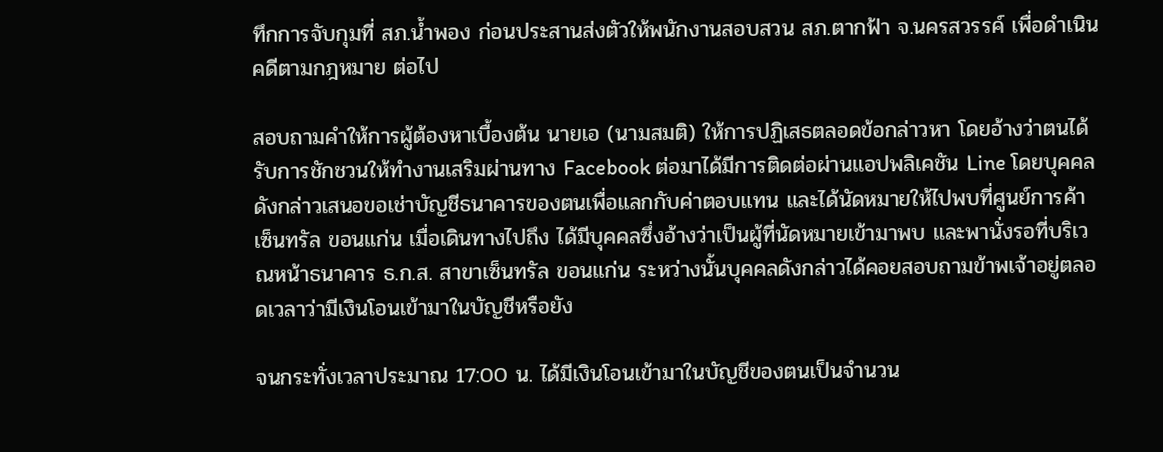ทึกการจับกุมที่ สภ.น้ำพอง ก่อนประสานส่งตัวให้พนักงานสอบสวน สภ.ตากฟ้า จ.นครสวรรค์ เพื่อดำเนินคดีตามกฎหมาย ต่อไป

สอบถามคำให้การผู้ต้องหาเบื้องต้น นายเอ (นามสมติ) ให้การปฏิเสธตลอดข้อกล่าวหา โดยอ้างว่าตนได้รับการชักชวนให้ทำงานเสริมผ่านทาง Facebook ต่อมาได้มีการติดต่อผ่านแอปพลิเคชัน Line โดยบุคคลดังกล่าวเสนอขอเช่าบัญชีธนาคารของตนเพื่อแลกกับค่าตอบแทน และได้นัดหมายให้ไปพบที่ศูนย์การค้าเซ็นทรัล ขอนแก่น เมื่อเดินทางไปถึง ได้มีบุคคลซึ่งอ้างว่าเป็นผู้ที่นัดหมายเข้ามาพบ และพานั่งรอที่บริเวณหน้าธนาคาร ธ.ก.ส. สาขาเซ็นทรัล ขอนแก่น ระหว่างนั้นบุคคลดังกล่าวได้คอยสอบถามข้าพเจ้าอยู่ตลอดเวลาว่ามีเงินโอนเข้ามาในบัญชีหรือยัง

จนกระทั่งเวลาประมาณ 17:00 น. ได้มีเงินโอนเข้ามาในบัญชีของตนเป็นจำนวน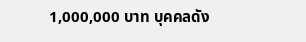1,000,000 บาท บุคคลดัง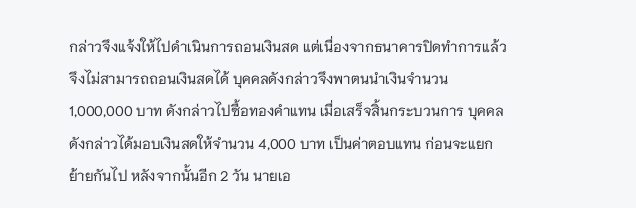กล่าวจึงแจ้งให้ไปดำเนินการถอนเงินสด แต่เนื่องจากธนาคารปิดทำการแล้ว จึงไม่สามารถถอนเงินสดได้ บุคคลดังกล่าวจึงพาตนนำเงินจำนวน 1,000,000 บาท ดังกล่าวไปซื้อทองคำแทน เมื่อเสร็จสิ้นกระบวนการ บุคคลดังกล่าวได้มอบเงินสดให้จำนวน 4,000 บาท เป็นค่าตอบแทน ก่อนจะแยกย้ายกันไป หลังจากนั้นอีก 2 วัน นายเอ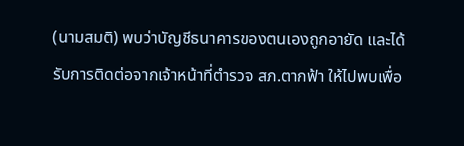(นามสมติ) พบว่าบัญชีธนาคารของตนเองถูกอายัด และได้รับการติดต่อจากเจ้าหน้าที่ตำรวจ สภ.ตากฟ้า ให้ไปพบเพื่อ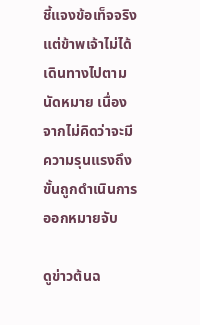ชี้แจงข้อเท็จจริง แต่ข้าพเจ้าไม่ได้เดินทางไปตามนัดหมาย เนื่องจากไม่คิดว่าจะมีความรุนแรงถึงขั้นถูกดำเนินการออกหมายจับ

ดูข่าวต้นฉ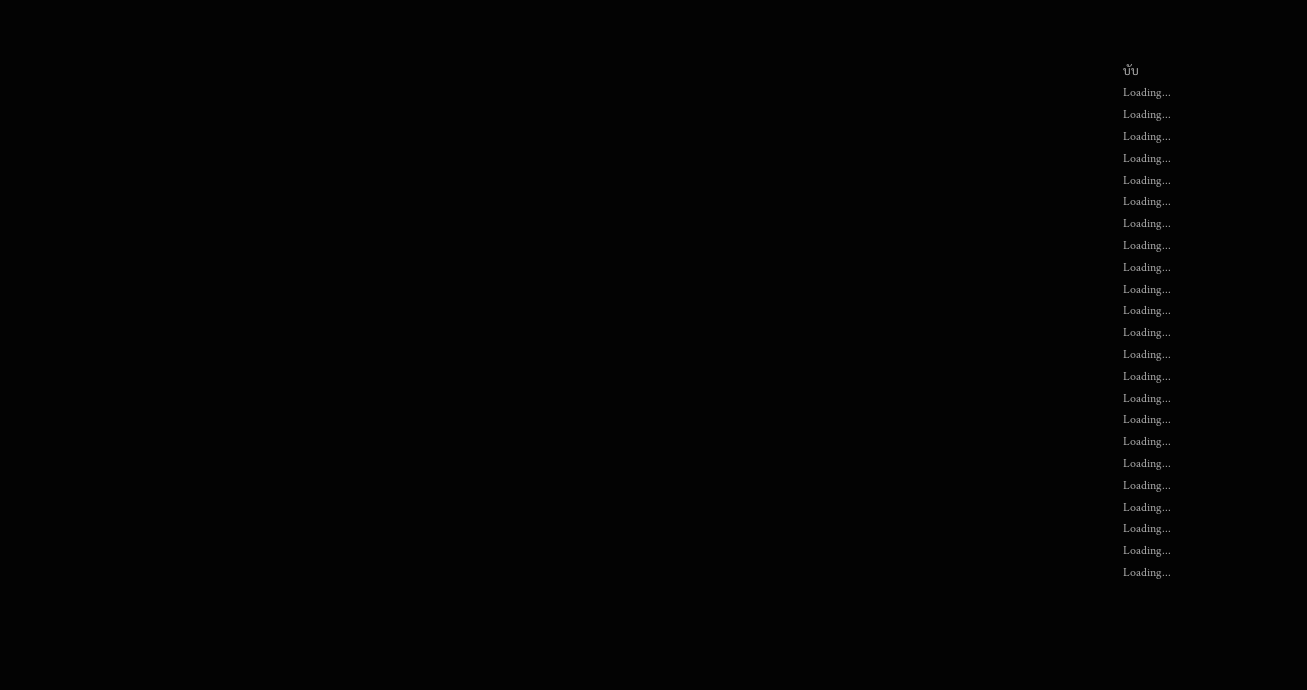บับ
Loading...
Loading...
Loading...
Loading...
Loading...
Loading...
Loading...
Loading...
Loading...
Loading...
Loading...
Loading...
Loading...
Loading...
Loading...
Loading...
Loading...
Loading...
Loading...
Loading...
Loading...
Loading...
Loading...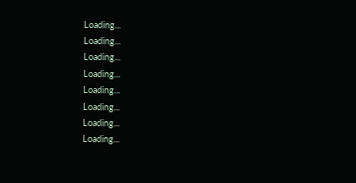Loading...
Loading...
Loading...
Loading...
Loading...
Loading...
Loading...
Loading...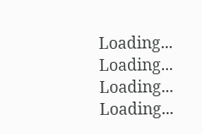Loading...
Loading...
Loading...
Loading...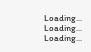Loading...
Loading...
Loading...